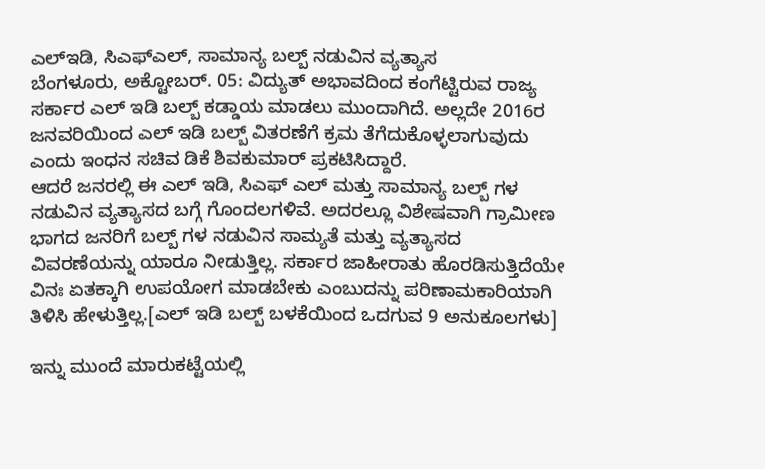ಎಲ್ಇಡಿ, ಸಿಎಫ್ಎಲ್, ಸಾಮಾನ್ಯ ಬಲ್ಬ್ ನಡುವಿನ ವ್ಯತ್ಯಾಸ
ಬೆಂಗಳೂರು, ಅಕ್ಟೋಬರ್. 05: ವಿದ್ಯುತ್ ಅಭಾವದಿಂದ ಕಂಗೆಟ್ಟಿರುವ ರಾಜ್ಯ ಸರ್ಕಾರ ಎಲ್ ಇಡಿ ಬಲ್ಬ್ ಕಡ್ಡಾಯ ಮಾಡಲು ಮುಂದಾಗಿದೆ. ಅಲ್ಲದೇ 2016ರ ಜನವರಿಯಿಂದ ಎಲ್ ಇಡಿ ಬಲ್ಬ್ ವಿತರಣೆಗೆ ಕ್ರಮ ತೆಗೆದುಕೊಳ್ಳಲಾಗುವುದು ಎಂದು ಇಂಧನ ಸಚಿವ ಡಿಕೆ ಶಿವಕುಮಾರ್ ಪ್ರಕಟಿಸಿದ್ದಾರೆ.
ಆದರೆ ಜನರಲ್ಲಿ ಈ ಎಲ್ ಇಡಿ, ಸಿಎಫ್ ಎಲ್ ಮತ್ತು ಸಾಮಾನ್ಯ ಬಲ್ಬ್ ಗಳ ನಡುವಿನ ವ್ಯತ್ಯಾಸದ ಬಗ್ಗೆ ಗೊಂದಲಗಳಿವೆ. ಅದರಲ್ಲೂ ವಿಶೇಷವಾಗಿ ಗ್ರಾಮೀಣ ಭಾಗದ ಜನರಿಗೆ ಬಲ್ಬ್ ಗಳ ನಡುವಿನ ಸಾಮ್ಯತೆ ಮತ್ತು ವ್ಯತ್ಯಾಸದ ವಿವರಣೆಯನ್ನು ಯಾರೂ ನೀಡುತ್ತಿಲ್ಲ. ಸರ್ಕಾರ ಜಾಹೀರಾತು ಹೊರಡಿಸುತ್ತಿದೆಯೇ ವಿನಃ ಏತಕ್ಕಾಗಿ ಉಪಯೋಗ ಮಾಡಬೇಕು ಎಂಬುದನ್ನು ಪರಿಣಾಮಕಾರಿಯಾಗಿ ತಿಳಿಸಿ ಹೇಳುತ್ತಿಲ್ಲ.[ಎಲ್ ಇಡಿ ಬಲ್ಬ್ ಬಳಕೆಯಿಂದ ಒದಗುವ 9 ಅನುಕೂಲಗಳು]

ಇನ್ನು ಮುಂದೆ ಮಾರುಕಟ್ಟೆಯಲ್ಲಿ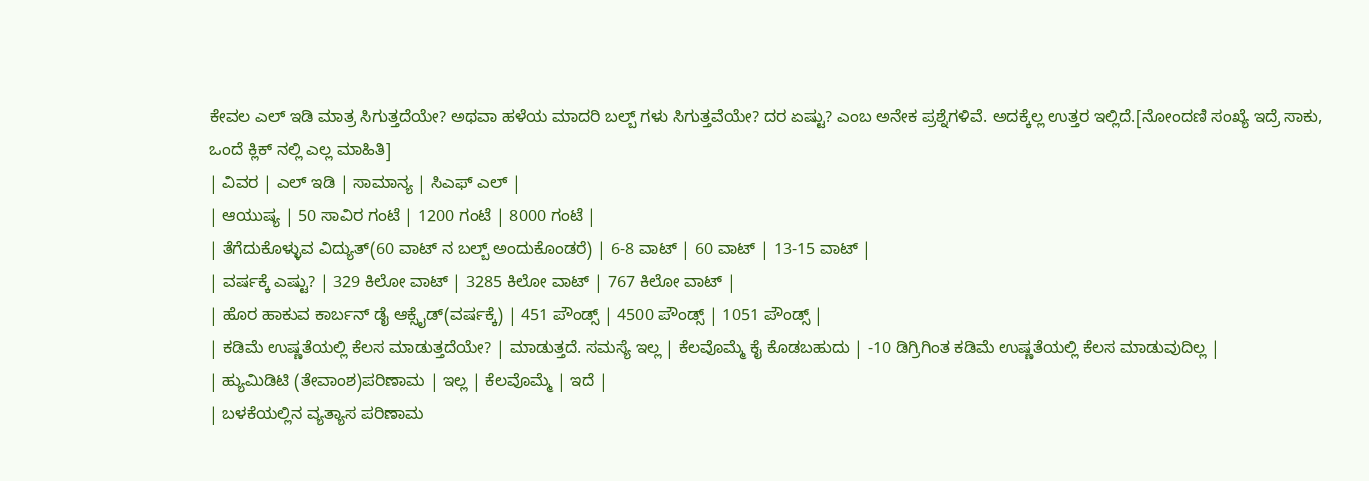ಕೇವಲ ಎಲ್ ಇಡಿ ಮಾತ್ರ ಸಿಗುತ್ತದೆಯೇ? ಅಥವಾ ಹಳೆಯ ಮಾದರಿ ಬಲ್ಬ್ ಗಳು ಸಿಗುತ್ತವೆಯೇ? ದರ ಏಷ್ಟು? ಎಂಬ ಅನೇಕ ಪ್ರಶ್ನೆಗಳಿವೆ. ಅದಕ್ಕೆಲ್ಲ ಉತ್ತರ ಇಲ್ಲಿದೆ.[ನೋಂದಣಿ ಸಂಖ್ಯೆ ಇದ್ರೆ ಸಾಕು, ಒಂದೆ ಕ್ಲಿಕ್ ನಲ್ಲಿ ಎಲ್ಲ ಮಾಹಿತಿ]
| ವಿವರ | ಎಲ್ ಇಡಿ | ಸಾಮಾನ್ಯ | ಸಿಎಫ್ ಎಲ್ |
| ಆಯುಷ್ಯ | 50 ಸಾವಿರ ಗಂಟೆ | 1200 ಗಂಟೆ | 8000 ಗಂಟೆ |
| ತೆಗೆದುಕೊಳ್ಳುವ ವಿದ್ಯುತ್(60 ವಾಟ್ ನ ಬಲ್ಬ್ ಅಂದುಕೊಂಡರೆ) | 6-8 ವಾಟ್ | 60 ವಾಟ್ | 13-15 ವಾಟ್ |
| ವರ್ಷಕ್ಕೆ ಎಷ್ಟು? | 329 ಕಿಲೋ ವಾಟ್ | 3285 ಕಿಲೋ ವಾಟ್ | 767 ಕಿಲೋ ವಾಟ್ |
| ಹೊರ ಹಾಕುವ ಕಾರ್ಬನ್ ಡೈ ಆಕ್ಸೈಡ್(ವರ್ಷಕ್ಕೆ) | 451 ಪೌಂಡ್ಸ್ | 4500 ಪೌಂಡ್ಸ್ | 1051 ಪೌಂಡ್ಸ್ |
| ಕಡಿಮೆ ಉಷ್ಣತೆಯಲ್ಲಿ ಕೆಲಸ ಮಾಡುತ್ತದೆಯೇ? | ಮಾಡುತ್ತದೆ. ಸಮಸ್ಯೆ ಇಲ್ಲ | ಕೆಲವೊಮ್ಮೆ ಕೈ ಕೊಡಬಹುದು | -10 ಡಿಗ್ರಿಗಿಂತ ಕಡಿಮೆ ಉಷ್ಣತೆಯಲ್ಲಿ ಕೆಲಸ ಮಾಡುವುದಿಲ್ಲ |
| ಹ್ಯುಮಿಡಿಟಿ (ತೇವಾಂಶ)ಪರಿಣಾಮ | ಇಲ್ಲ | ಕೆಲವೊಮ್ಮೆ | ಇದೆ |
| ಬಳಕೆಯಲ್ಲಿನ ವ್ಯತ್ಯಾಸ ಪರಿಣಾಮ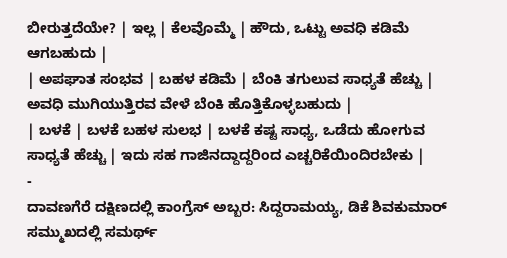ಬೀರುತ್ತದೆಯೇ? | ಇಲ್ಲ | ಕೆಲವೊಮ್ಮೆ | ಹೌದು, ಒಟ್ಟು ಅವಧಿ ಕಡಿಮೆ ಆಗಬಹುದು |
| ಅಪಘಾತ ಸಂಭವ | ಬಹಳ ಕಡಿಮೆ | ಬೆಂಕಿ ತಗುಲುವ ಸಾಧ್ಯತೆ ಹೆಚ್ಚು | ಅವಧಿ ಮುಗಿಯುತ್ತಿರವ ವೇಳೆ ಬೆಂಕಿ ಹೊತ್ತಿಕೊಳ್ಳಬಹುದು |
| ಬಳಕೆ | ಬಳಕೆ ಬಹಳ ಸುಲಭ | ಬಳಕೆ ಕಷ್ಟ ಸಾಧ್ಯ, ಒಡೆದು ಹೋಗುವ ಸಾಧ್ಯತೆ ಹೆಚ್ಚು | ಇದು ಸಹ ಗಾಜಿನದ್ದಾದ್ದರಿಂದ ಎಚ್ಚರಿಕೆಯಿಂದಿರಬೇಕು |
-
ದಾವಣಗೆರೆ ದಕ್ಷಿಣದಲ್ಲಿ ಕಾಂಗ್ರೆಸ್ ಅಬ್ಬರ: ಸಿದ್ದರಾಮಯ್ಯ, ಡಿಕೆ ಶಿವಕುಮಾರ್ ಸಮ್ಮುಖದಲ್ಲಿ ಸಮರ್ಥ್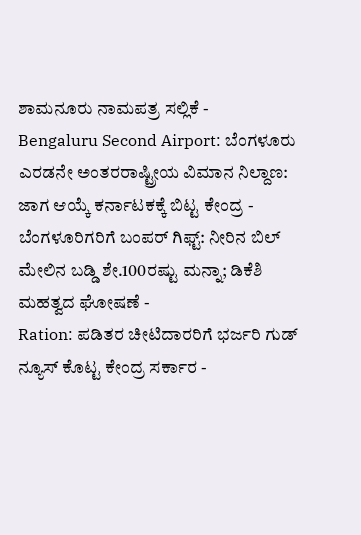ಶಾಮನೂರು ನಾಮಪತ್ರ ಸಲ್ಲಿಕೆ -
Bengaluru Second Airport: ಬೆಂಗಳೂರು ಎರಡನೇ ಅಂತರರಾಷ್ಟ್ರೀಯ ವಿಮಾನ ನಿಲ್ದಾಣ: ಜಾಗ ಆಯ್ಕೆ ಕರ್ನಾಟಕಕ್ಕೆ ಬಿಟ್ಟ ಕೇಂದ್ರ -
ಬೆಂಗಳೂರಿಗರಿಗೆ ಬಂಪರ್ ಗಿಫ್ಟ್: ನೀರಿನ ಬಿಲ್ ಮೇಲಿನ ಬಡ್ಡಿ ಶೇ.100ರಷ್ಟು ಮನ್ನಾ; ಡಿಕೆಶಿ ಮಹತ್ವದ ಘೋಷಣೆ -
Ration: ಪಡಿತರ ಚೀಟಿದಾರರಿಗೆ ಭರ್ಜರಿ ಗುಡ್ ನ್ಯೂಸ್ ಕೊಟ್ಟ ಕೇಂದ್ರ ಸರ್ಕಾರ -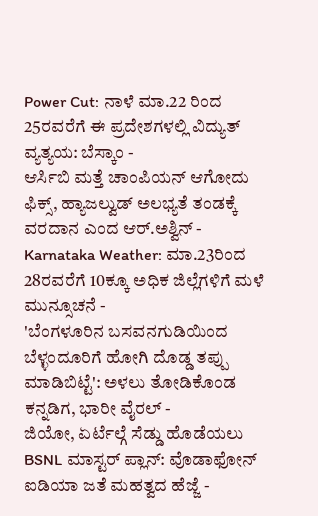Power Cut: ನಾಳೆ ಮಾ.22 ರಿಂದ 25ರವರೆಗೆ ಈ ಪ್ರದೇಶಗಳಲ್ಲಿ ವಿದ್ಯುತ್ ವ್ಯತ್ಯಯ: ಬೆಸ್ಕಾಂ -
ಆರ್ಸಿಬಿ ಮತ್ತೆ ಚಾಂಪಿಯನ್ ಆಗೋದು ಫಿಕ್ಸ್, ಹ್ಯಾಜಲ್ವುಡ್ ಅಲಭ್ಯತೆ ತಂಡಕ್ಕೆ ವರದಾನ ಎಂದ ಆರ್.ಅಶ್ವಿನ್ -
Karnataka Weather: ಮಾ.23ರಿಂದ 28ರವರೆಗೆ 10ಕ್ಕೂ ಅಧಿಕ ಜಿಲ್ಲೆಗಳಿಗೆ ಮಳೆ ಮುನ್ಸೂಚನೆ -
'ಬೆಂಗಳೂರಿನ ಬಸವನಗುಡಿಯಿಂದ ಬೆಳ್ಳಂದೂರಿಗೆ ಹೋಗಿ ದೊಡ್ಡ ತಪ್ಪು ಮಾಡಿಬಿಟ್ಟೆ': ಅಳಲು ತೋಡಿಕೊಂಡ ಕನ್ನಡಿಗ, ಭಾರೀ ವೈರಲ್ -
ಜಿಯೋ, ಏರ್ಟೆಲ್ಗೆ ಸೆಡ್ಡು ಹೊಡೆಯಲು BSNL ಮಾಸ್ಟರ್ ಪ್ಲಾನ್: ವೊಡಾಫೋನ್ ಐಡಿಯಾ ಜತೆ ಮಹತ್ವದ ಹೆಜ್ಜೆ -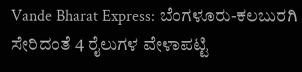Vande Bharat Express: ಬೆಂಗಳೂರು-ಕಲಬುರಗಿ ಸೇರಿದಂತೆ 4 ರೈಲುಗಳ ವೇಳಾಪಟ್ಟಿ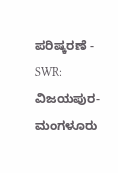ಪರಿಷ್ಕರಣೆ -
SWR: ವಿಜಯಪುರ-ಮಂಗಳೂರು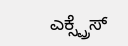ಎಕ್ಸ್ಪ್ರೆಸ್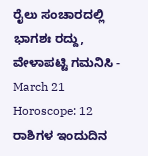ರೈಲು ಸಂಚಾರದಲ್ಲಿ ಭಾಗಶಃ ರದ್ದು, ವೇಳಾಪಟ್ಟಿ ಗಮನಿಸಿ -
March 21 Horoscope: 12 ರಾಶಿಗಳ ಇಂದುದಿನ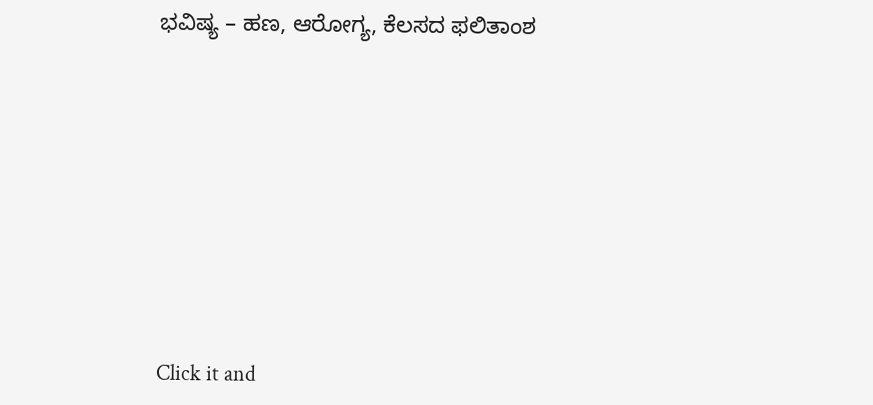ಭವಿಷ್ಯ – ಹಣ, ಆರೋಗ್ಯ, ಕೆಲಸದ ಫಲಿತಾಂಶ











Click it and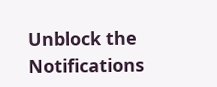Unblock the Notifications